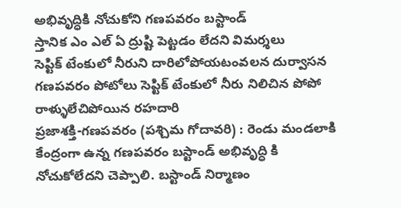అభివృద్ధికి నోచుకోని గణపవరం బస్టాండ్
స్తానిక ఎం ఎల్ ఏ ద్రుష్టి పెట్టడం లేదని విమర్శలు
సెప్టిక్ టేంకులో నీరుని దారిలోపోయటంవలన దుర్వాసన
గణపవరం పోటోలు సెప్టిక్ టేంకులో నీరు నిలిచిన పోపో
రాళ్ళులేచిపోయిన రహదారి
ప్రజాశక్తి-గణపవరం (పశ్చిమ గోదావరి) : రెండు మండలాకి కేంద్రంగా ఉన్న గణపవరం బస్టాండ్ అభివృద్ధి కి నోచుకోలేదని చెప్పాలి. బస్టాండ్ నిర్మాణం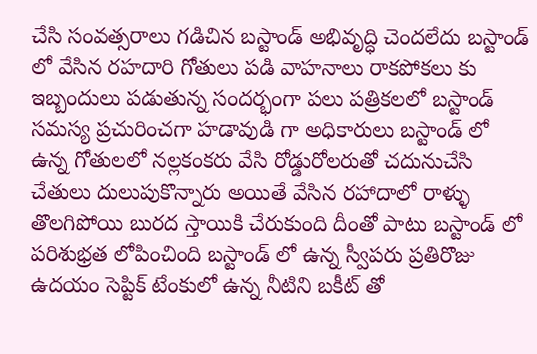చేసి సంవత్సరాలు గడిచిన బస్టాండ్ అభివృద్ధి చెందలేదు బస్టాండ్ లో వేసిన రహదారి గోతులు పడి వాహనాలు రాకపోకలు కు ఇబ్బందులు పడుతున్న సందర్భంగా పలు పత్రికలలో బస్టాండ్ సమస్య ప్రచురించగా హడావుడి గా అధికారులు బస్టాండ్ లో ఉన్న గోతులలో నల్లకంకరు వేసి రోడ్డురోలరుతో చదునుచేసి చేతులు దులుపుకొన్నారు అయితే వేసిన రహాదాలో రాళ్ళు తొలగిపోయి బురద స్తాయికి చేరుకుంది దీంతో పాటు బస్టాండ్ లో పరిశుభ్రత లోపించింది బస్టాండ్ లో ఉన్న స్వీపరు ప్రతిరొజు ఉదయం సెప్టిక్ టేంకులో ఉన్న నీటిని బకీట్ తో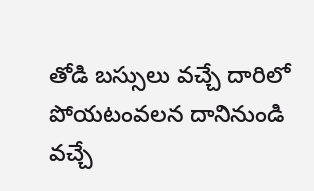తోడి బస్సులు వచ్చే దారిలో పోయటంవలన దానినుండి వచ్చే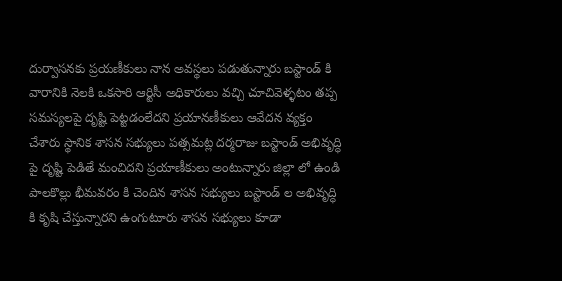దుర్వాసనకు ప్రయణీకులు నాన అవస్థలు పడుతున్నారు బస్టాండ్ కి వారానికి నెలకి ఒకసారి ఆర్టిసీ అధికారులు వచ్చి చూచివెళ్ళటం తప్ప సమస్యలపై దృష్టి పెట్టడంలేదని ప్రయానణీకులు ఆవేదన వ్యక్తం చేశారు స్థానిక శాసన సభ్యులు పత్సమట్ల దర్మరాజు బస్టాండ్ అభివృద్ధి పై దృష్టి పెడితే మంచిదని ప్రయాణీకులు అంటున్నారు జిల్లా లో ఉండి పాలకొల్లు భీమవరం కి చెందిన శాసన సభ్యులు బస్టాండ్ ల అభివృద్ధి కి కృషి చేస్తున్నారని ఉంగుటూరు శాసన సభ్యులు కూడా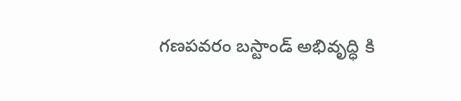గణపవరం బస్టాండ్ అభివృద్ధి కి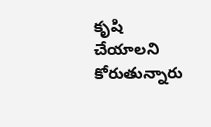కృషి చేయాలని కోరుతున్నారు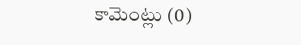కామెంట్లు (0)